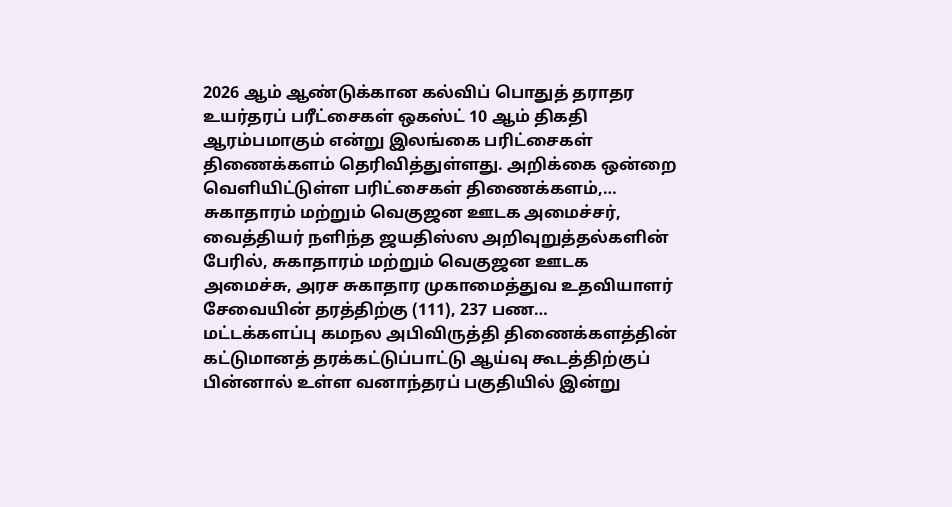2026 ஆம் ஆண்டுக்கான கல்விப் பொதுத் தராதர உயர்தரப் பரீட்சைகள் ஒகஸ்ட் 10 ஆம் திகதி ஆரம்பமாகும் என்று இலங்கை பரிட்சைகள் திணைக்களம் தெரிவித்துள்ளது. அறிக்கை ஒன்றை வெளியிட்டுள்ள பரிட்சைகள் திணைக்களம்,…
சுகாதாரம் மற்றும் வெகுஜன ஊடக அமைச்சர், வைத்தியர் நளிந்த ஜயதிஸ்ஸ அறிவுறுத்தல்களின் பேரில், சுகாதாரம் மற்றும் வெகுஜன ஊடக அமைச்சு, அரச சுகாதார முகாமைத்துவ உதவியாளர் சேவையின் தரத்திற்கு (111), 237 பண…
மட்டக்களப்பு கமநல அபிவிருத்தி திணைக்களத்தின் கட்டுமானத் தரக்கட்டுப்பாட்டு ஆய்வு கூடத்திற்குப் பின்னால் உள்ள வனாந்தரப் பகுதியில் இன்று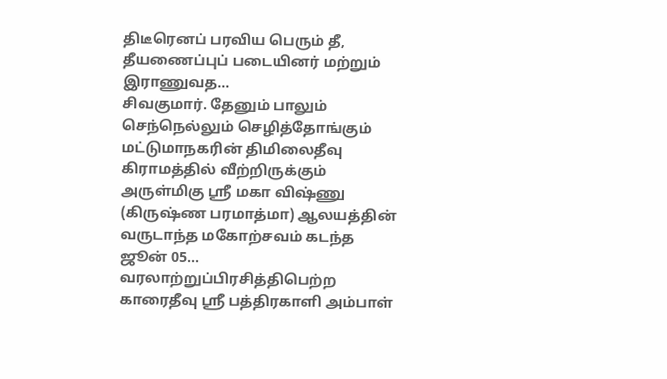திடீரெனப் பரவிய பெரும் தீ, தீயணைப்புப் படையினர் மற்றும் இராணுவத…
சிவகுமார். தேனும் பாலும் செந்நெல்லும் செழித்தோங்கும் மட்டுமாநகரின் திமிலைதீவு கிராமத்தில் வீற்றிருக்கும் அருள்மிகு ஸ்ரீ மகா விஷ்ணு (கிருஷ்ண பரமாத்மா) ஆலயத்தின் வருடாந்த மகோற்சவம் கடந்த ஜூன் 05…
வரலாற்றுப்பிரசித்திபெற்ற காரைதீவு ஸ்ரீ பத்திரகாளி அம்பாள்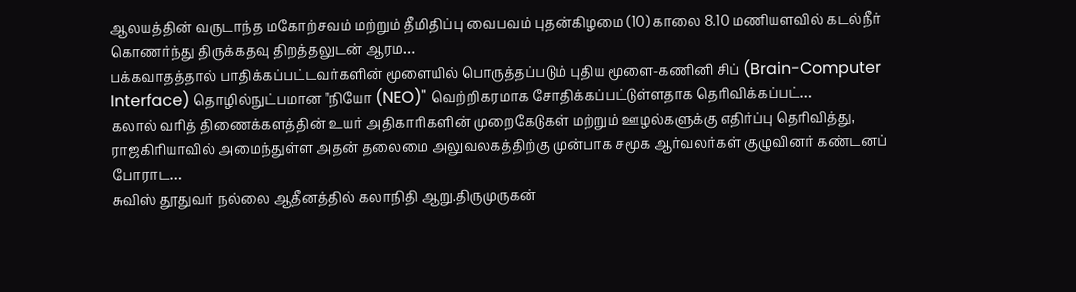ஆலயத்தின் வருடாந்த மகோற்சவம் மற்றும் தீமிதிப்பு வைபவம் புதன்கிழமை (10) காலை 8.10 மணியளவில் கடல்நீர் கொணர்ந்து திருக்கதவு திறத்தலுடன் ஆரம…
பக்கவாதத்தால் பாதிக்கப்பட்டவர்களின் மூளையில் பொருத்தப்படும் புதிய மூளை-கணினி சிப் (Brain-Computer Interface) தொழில்நுட்பமான "நியோ (NEO)" வெற்றிகரமாக சோதிக்கப்பட்டுள்ளதாக தெரிவிக்கப்பட்…
கலால் வரித் திணைக்களத்தின் உயர் அதிகாரிகளின் முறைகேடுகள் மற்றும் ஊழல்களுக்கு எதிர்ப்பு தெரிவித்து, ராஜகிரியாவில் அமைந்துள்ள அதன் தலைமை அலுவலகத்திற்கு முன்பாக சமூக ஆர்வலர்கள் குழுவினர் கண்டனப் போராட…
சுவிஸ் தூதுவர் நல்லை ஆதீனத்தில் கலாநிதி ஆறு.திருமுருகன்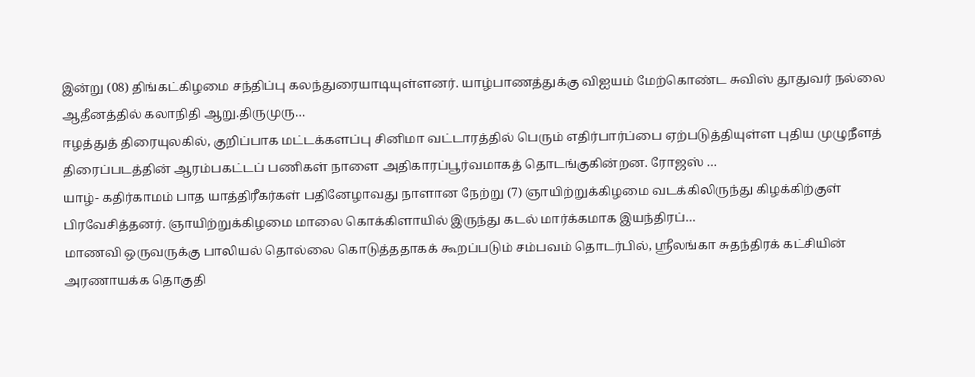இன்று (08) திங்கட்கிழமை சந்திப்பு கலந்துரையாடியுள்ளனர். யாழ்பாணத்துக்கு விஐயம் மேற்கொண்ட சுவிஸ் தூதுவர் நல்லை ஆதீனத்தில் கலாநிதி ஆறு.திருமுரு…
ஈழத்துத் திரையுலகில், குறிப்பாக மட்டக்களப்பு சினிமா வட்டாரத்தில் பெரும் எதிர்பார்ப்பை ஏற்படுத்தியுள்ள புதிய முழுநீளத் திரைப்படத்தின் ஆரம்பகட்டப் பணிகள் நாளை அதிகாரப்பூர்வமாகத் தொடங்குகின்றன. ரோஜஸ் …
யாழ்- கதிர்காமம் பாத யாத்திரீகர்கள் பதினேழாவது நாளான நேற்று (7) ஞாயிற்றுக்கிழமை வடக்கிலிருந்து கிழக்கிற்குள் பிரவேசித்தனர். ஞாயிற்றுக்கிழமை மாலை கொக்கிளாயில் இருந்து கடல் மார்க்கமாக இயந்திரப்…
மாணவி ஒருவருக்கு பாலியல் தொல்லை கொடுத்ததாகக் கூறப்படும் சம்பவம் தொடர்பில், ஸ்ரீலங்கா சுதந்திரக் கட்சியின் அரணாயக்க தொகுதி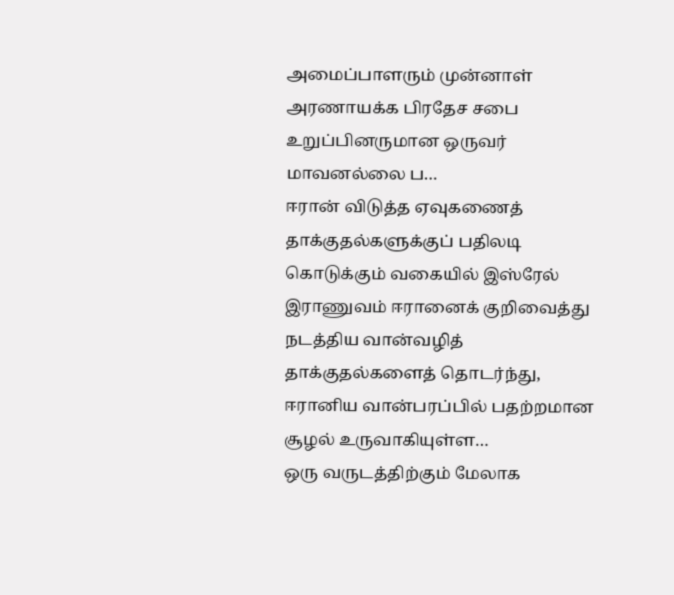அமைப்பாளரும் முன்னாள் அரணாயக்க பிரதேச சபை உறுப்பினருமான ஒருவர் மாவனல்லை ப…
ஈரான் விடுத்த ஏவுகணைத் தாக்குதல்களுக்குப் பதிலடி கொடுக்கும் வகையில் இஸ்ரேல் இராணுவம் ஈரானைக் குறிவைத்து நடத்திய வான்வழித் தாக்குதல்களைத் தொடர்ந்து, ஈரானிய வான்பரப்பில் பதற்றமான சூழல் உருவாகியுள்ள…
ஒரு வருடத்திற்கும் மேலாக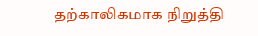தற்காலிகமாக நிறுத்தி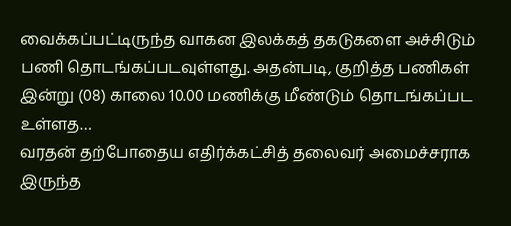வைக்கப்பட்டிருந்த வாகன இலக்கத் தகடுகளை அச்சிடும் பணி தொடங்கப்படவுள்ளது. அதன்படி, குறித்த பணிகள் இன்று (08) காலை 10.00 மணிக்கு மீண்டும் தொடங்கப்பட உள்ளத…
வரதன் தற்போதைய எதிர்க்கட்சித் தலைவர் அமைச்சராக இருந்த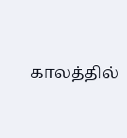காலத்தில்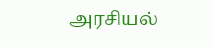அரசியல்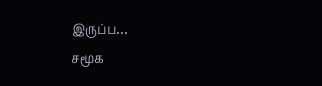இருப்ப…
சமூக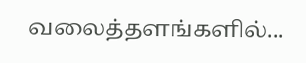வலைத்தளங்களில்...